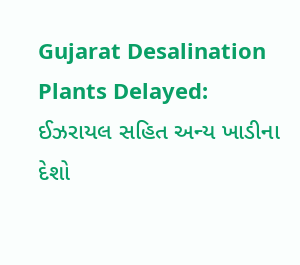Gujarat Desalination Plants Delayed: ઈઝરાયલ સહિત અન્ય ખાડીના દેશો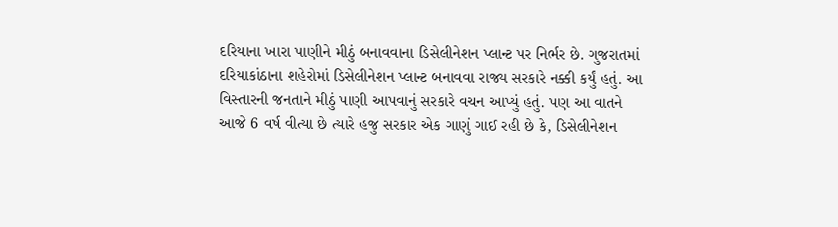દરિયાના ખારા પાણીને મીઠું બનાવવાના ડિસેલીનેશન પ્લાન્ટ પર નિર્ભર છે. ગુજરાતમાં દરિયાકાંઠાના શહેરોમાં ડિસેલીનેશન પ્લાન્ટ બનાવવા રાજ્ય સરકારે નક્કી કર્યું હતું. આ વિસ્તારની જનતાને મીઠું પાણી આપવાનું સરકારે વચન આપ્યું હતું. પણ આ વાતને આજે 6 વર્ષ વીત્યા છે ત્યારે હજુ સરકાર એક ગાણું ગાઈ રહી છે કે, ડિસેલીનેશન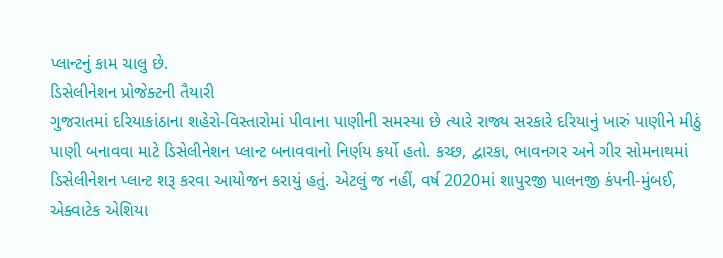પ્લાન્ટનું કામ ચાલુ છે.
ડિસેલીનેશન પ્રોજેક્ટની તૈયારી
ગુજરાતમાં દરિયાકાંઠાના શહેરો-વિસ્તારોમાં પીવાના પાણીની સમસ્યા છે ત્યારે રાજ્ય સરકારે દરિયાનું ખારું પાણીને મીઠું પાણી બનાવવા માટે ડિસેલીનેશન પ્લાન્ટ બનાવવાનો નિર્ણય કર્યો હતો. કચ્છ, દ્વારકા, ભાવનગર અને ગીર સોમનાથમાં ડિસેલીનેશન પ્લાન્ટ શરૂ કરવા આયોજન કરાયું હતું. એટલું જ નહીં, વર્ષ 2020માં શાપુરજી પાલનજી કંપની-મુંબઈ, એક્વાટેક એશિયા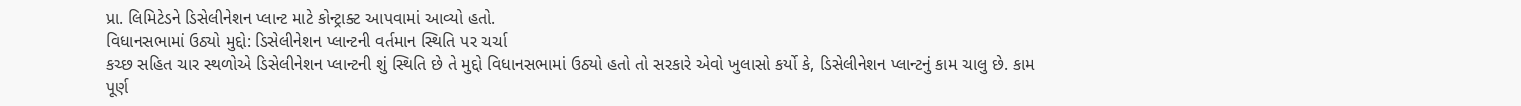પ્રા. લિમિટેડને ડિસેલીનેશન પ્લાન્ટ માટે કોન્ટ્રાક્ટ આપવામાં આવ્યો હતો.
વિધાનસભામાં ઉઠ્યો મુદ્દો: ડિસેલીનેશન પ્લાન્ટની વર્તમાન સ્થિતિ પર ચર્ચા
કચ્છ સહિત ચાર સ્થળોએ ડિસેલીનેશન પ્લાન્ટની શું સ્થિતિ છે તે મુદ્દો વિધાનસભામાં ઉઠ્યો હતો તો સરકારે એવો ખુલાસો કર્યો કે, ડિસેલીનેશન પ્લાન્ટનું કામ ચાલુ છે. કામ પૂર્ણ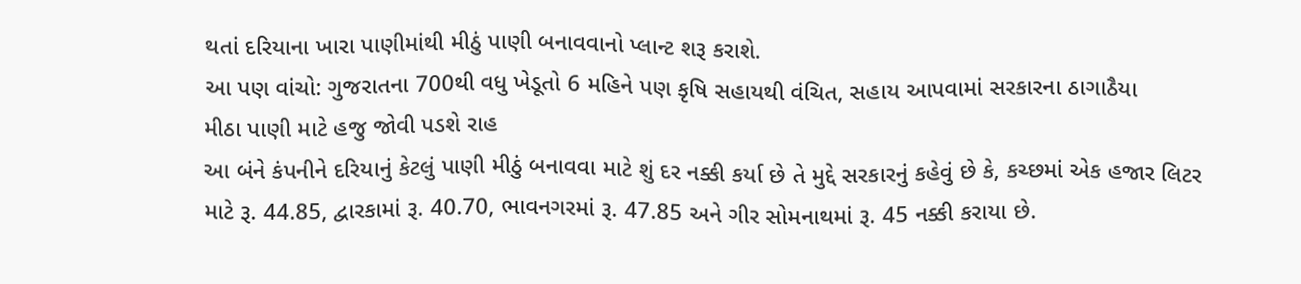થતાં દરિયાના ખારા પાણીમાંથી મીઠું પાણી બનાવવાનો પ્લાન્ટ શરૂ કરાશે.
આ પણ વાંચો: ગુજરાતના 700થી વધુ ખેડૂતો 6 મહિને પણ કૃષિ સહાયથી વંચિત, સહાય આપવામાં સરકારના ઠાગાઠૈયા
મીઠા પાણી માટે હજુ જોવી પડશે રાહ
આ બંને કંપનીને દરિયાનું કેટલું પાણી મીઠું બનાવવા માટે શું દર નક્કી કર્યા છે તે મુદ્દે સરકારનું કહેવું છે કે, કચ્છમાં એક હજાર લિટર માટે રૂ. 44.85, દ્વારકામાં રૂ. 40.70, ભાવનગરમાં રૂ. 47.85 અને ગીર સોમનાથમાં રૂ. 45 નક્કી કરાયા છે.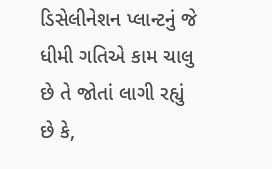ડિસેલીનેશન પ્લાન્ટનું જે ધીમી ગતિએ કામ ચાલુ છે તે જોતાં લાગી રહ્યું છે કે,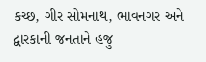કચ્છ, ગીર સોમનાથ, ભાવનગર અને દ્વારકાની જનતાને હજુ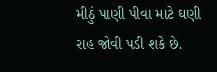મીઠું પાણી પીવા માટે ઘણી રાહ જોવી પડી શકે છે.